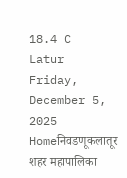18.4 C
Latur
Friday, December 5, 2025
Homeनिवडणूकलातूर शहर महापालिका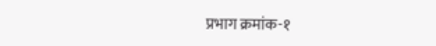प्रभाग क्रमांक-१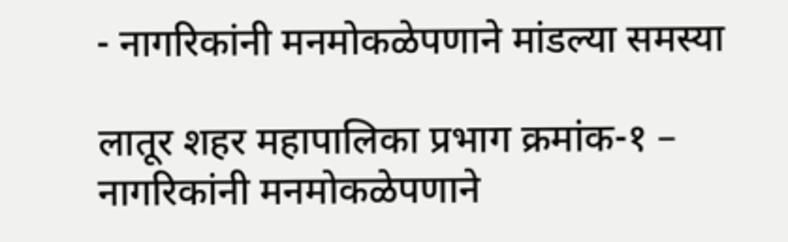- नागरिकांनी मनमोकळेपणाने मांडल्या समस्या

लातूर शहर महापालिका प्रभाग क्रमांक-१ – नागरिकांनी मनमोकळेपणाने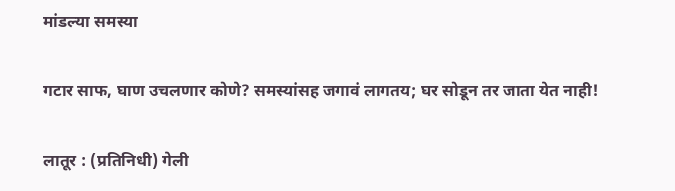मांडल्या समस्या

गटार साफ, घाण उचलणार कोणे? समस्यांसह जगावं लागतय; घर सोडून तर जाता येत नाही!

लातूर : (प्रतिनिधी) गेली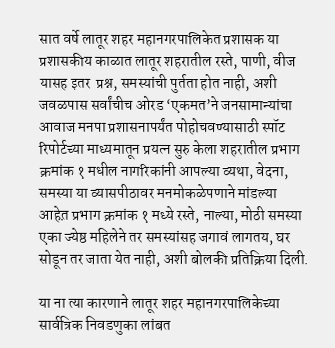सात वर्षे लातूर शहर महानगरपालिकेत प्रशासक या प्रशासकीय काळात लातूर शहरातील रस्ते, पाणी, वीज यासह इतर  प्रश्न, समस्यांची पुर्तता होत नाही, अशी जवळपास सर्वांचीच ओरड ‘एकमत’ने जनसामान्यांचा आवाज मनपा प्रशासनापर्यंत पोहोचवण्यासाठी स्पॉट रिपोर्टच्या माध्यमातून प्रयत्न सुरु केला शहरातील प्रभाग क्रमांक १ मधील नागरिकांनी आपल्या व्यथा, वेदना, समस्या या व्यासपीठावर मनमोकळेपणाने मांडल्या आहेत़ प्रभाग क्रमांक १ मध्ये रस्ते, नाल्या, मोठी समस्या एका ज्येष्ठ महिलेने तर समस्यांसह जगावं लागतय, घर सोडून तर जाता येत नाही, अशी बोलकी प्रतिक्रिया दिली.

या ना त्या कारणाने लातूर शहर महानगरपालिकेच्या सार्वत्रिक निवडणुका लांबत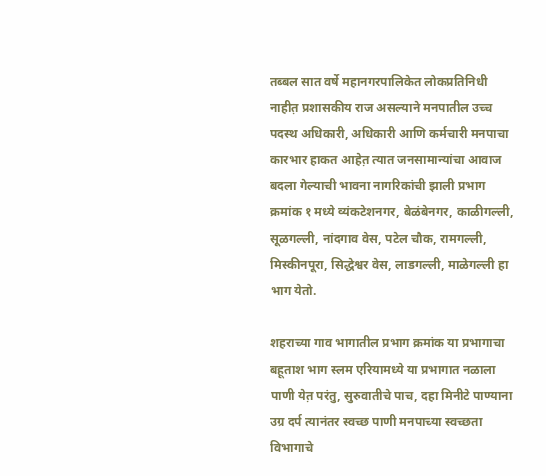तब्बल सात वर्षे महानगरपालिकेत लोकप्रतिनिधी नाहीत़ प्रशासकीय राज असल्याने मनपातील उच्च पदस्थ अधिकारी, अधिकारी आणि कर्मचारी मनपाचा कारभार हाकत आहेत़ त्यात जनसामान्यांचा आवाज बदला गेल्याची भावना नागरिकांची झाली प्रभाग क्रमांक १ मध्ये व्यंकटेशनगर, बेळंबेनगर, काळीगल्ली, सूळगल्ली, नांदगाव वेस, पटेल चौक, रामगल्ली, मिस्कीनपूरा, सिद्धेश्वर वेस, लाडगल्ली, माळेगल्ली हा भाग येतो.

शहराच्या गाव भागातील प्रभाग क्रमांक या प्रभागाचा बहूताश भाग स्लम एरियामध्ये या प्रभागात नळाला पाणी येत़ परंतु, सुरुवातीचे पाच, दहा मिनीटे पाण्याना उग्र दर्प त्यानंतर स्वच्छ पाणी मनपाच्या स्वच्छता विभागाचे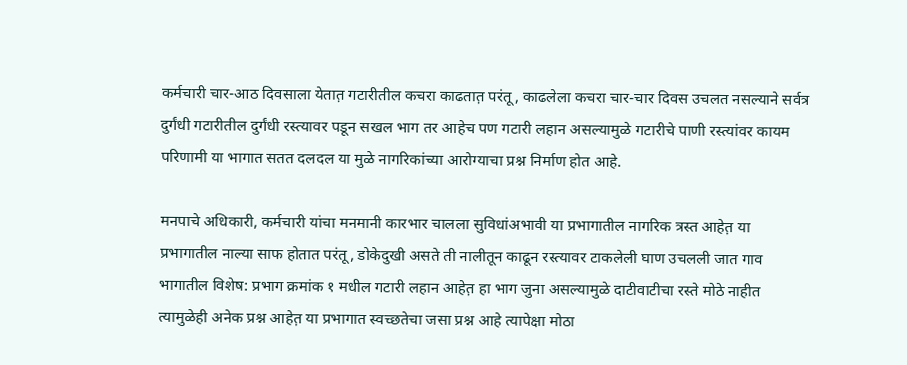कर्मचारी चार-आठ दिवसाला येतात़ गटारीतील कचरा काढतात़ परंतू, काढलेला कचरा चार-चार दिवस उचलत नसल्याने सर्वत्र दुर्गंधी गटारीतील दुर्गंधी रस्त्यावर पडून सखल भाग तर आहेच पण गटारी लहान असल्यामुळे गटारीचे पाणी रस्त्यांवर कायम परिणामी या भागात सतत दलदल या मुळे नागरिकांच्या आरोग्याचा प्रश्न निर्माण होत आहे.

मनपाचे अधिकारी, कर्मचारी यांचा मनमानी कारभार चालला सुविधांअभावी या प्रभागातील नागरिक त्रस्त आहेत़ या प्रभागातील नाल्या साफ होतात परंतू, डोकेदुखी असते ती नालीतून काढून रस्त्यावर टाकलेली घाण उचलली जात गाव भागातील विशेष: प्रभाग क्रमांक १ मधील गटारी लहान आहेत़ हा भाग जुना असल्यामुळे दाटीवाटीचा रस्ते मोठे नाहीत त्यामुळेही अनेक प्रश्न आहेत़ या प्रभागात स्वच्छतेचा जसा प्रश्न आहे त्यापेक्षा मोठा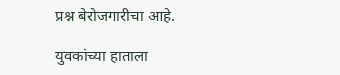प्रश्न बेरोजगारीचा आहे.

युवकांच्या हाताला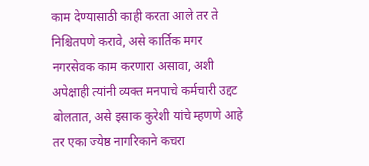काम देण्यासाठी काही करता आले तर ते निश्चितपणे करावे, असे कार्तिक मगर नगरसेवक काम करणारा असावा, अशी अपेक्षाही त्यांनी व्यक्त मनपाचे कर्मचारी उद्दट बोलतात, असे इसाक कुरेशी यांचे म्हणणे आहे तर एका ज्येष्ठ नागरिकाने कचरा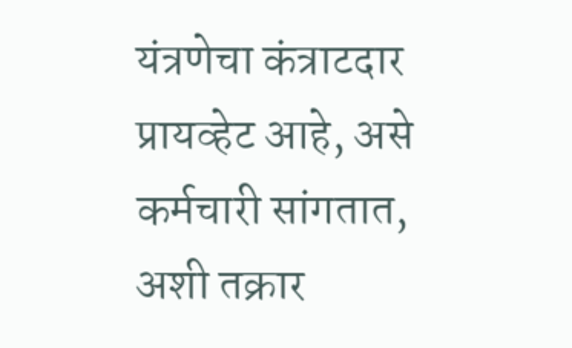यंत्रणेचा कंत्राटदार प्रायव्हेट आहे, असे कर्मचारी सांगतात, अशी तक्रार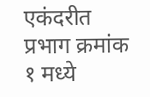एकंदरीत प्रभाग क्रमांक १ मध्ये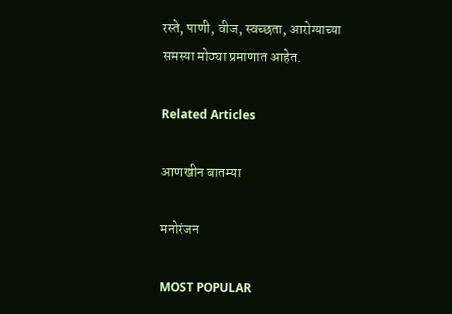रस्ते, पाणी, वीज, स्वच्छता, आरोग्याच्या समस्या मोठ्या प्रमाणात आहेत.

Related Articles

आणखीन बातम्या

मनोरंजन

MOST POPULAR